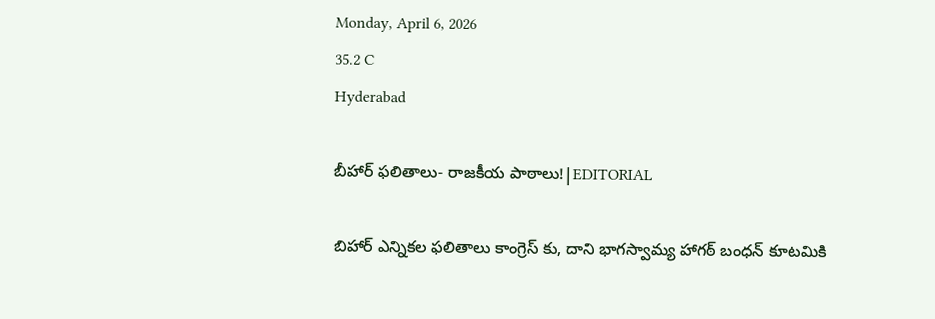Monday, April 6, 2026
35.2 C
Hyderabad

బీహార్‌ ఫలితాలు- రాజకీయ పాఠాలు!|EDITORIAL

బిహార్ ఎన్నికల ఫలితాలు కాంగ్రెస్ కు, దాని భాగస్వామ్య హాగఠ్ బంధన్ కూటమికి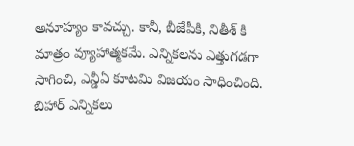అనూహ్యం కావచ్చు. కానీ, బీజేపీకి, నితీశ్ కి మాత్రం వ్యూహాత్మకమే. ఎన్నికలను ఎత్తుగడగా సాగించి, ఎన్డీఏ కూటమి విజయం సాధించింది. బిహార్ ఎన్నికలు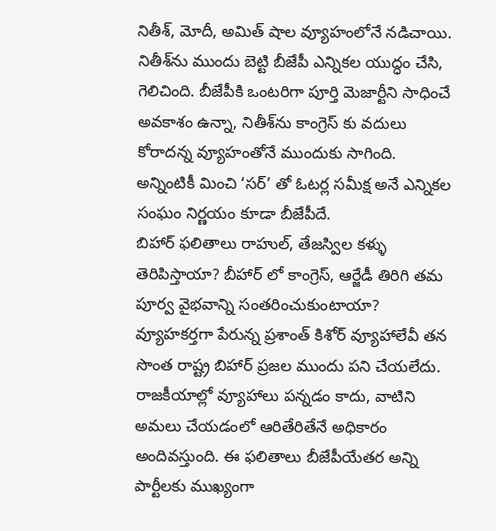నితీశ్, మోదీ, అమిత్‌ షాల వ్యూహంలోనే నడిచాయి. నితీశ్‌ను ముందు బెట్టి బీజేపీ ఎన్నికల యుద్ధం చేసి, గెలిచింది. బీజేపీకి ఒంటరిగా పూర్తి మెజార్టీని సాధించే అవకాశం ఉన్నా, నితీశ్‌ను కాంగ్రెస్ కు వదులు కోరాదన్న వ్యూహంతోనే ముందుకు సాగింది. అన్నింటికీ మించి ‘సర్‌’ తో ఓటర్ల సమీక్ష అనే ఎన్నికల సంఘం నిర్ణయం కూడా బీజేపీదే.
బిహార్ ఫలితాలు రాహుల్, తేజస్విల కళ్ళు తెరిపిస్తాయా? బీహార్ లో కాంగ్రెస్, ఆర్జేడీ తిరిగి తమ పూర్వ వైభవాన్ని సంతరించుకుంటాయా? వ్యూహకర్తగా పేరున్న ప్రశాంత్‌ కిశోర్‌ వ్యూహాలేవీ తన సొంత రాష్ట్ర బిహార్ ప్రజల ముందు పని చేయలేదు. రాజకీయాల్లో వ్యూహాలు పన్నడం కాదు, వాటిని అమలు చేయడంలో ఆరితేరితేనే అధికారం అందివస్తుంది. ఈ ఫలితాలు బీజేపీయేతర అన్ని పార్టీలకు ముఖ్యంగా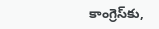కాంగ్రెస్‌కు,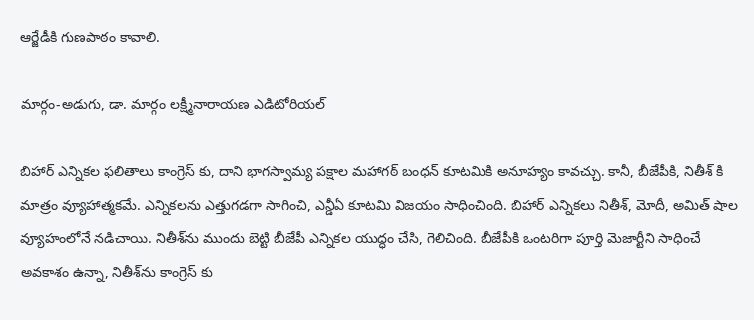ఆర్జేడీకి గుణపాఠం కావాలి.

మార్గం-అడుగు, డా. మార్గం లక్ష్మీనారాయణ ఎడిటోరియల్

బిహార్ ఎన్నికల ఫలితాలు కాంగ్రెస్ కు, దాని భాగస్వామ్య పక్షాల మహాగఠ్ బంధన్ కూటమికి అనూహ్యం కావచ్చు. కానీ, బీజేపీకి, నితీశ్ కి మాత్రం వ్యూహాత్మకమే. ఎన్నికలను ఎత్తుగడగా సాగించి, ఎన్డీఏ కూటమి విజయం సాధించింది. బిహార్ ఎన్నికలు నితీశ్, మోదీ, అమిత్‌ షాల వ్యూహంలోనే నడిచాయి. నితీశ్‌ను ముందు బెట్టి బీజేపీ ఎన్నికల యుద్ధం చేసి, గెలిచింది. బీజేపీకి ఒంటరిగా పూర్తి మెజార్టీని సాధించే అవకాశం ఉన్నా, నితీశ్‌ను కాంగ్రెస్ కు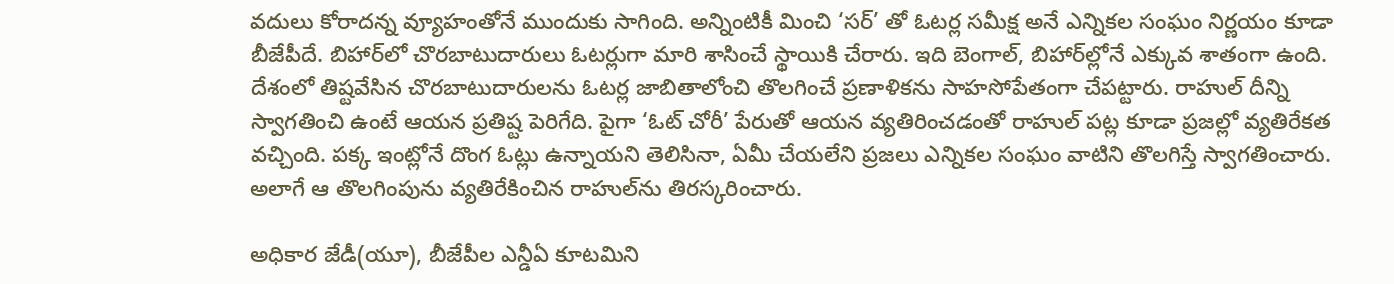వదులు కోరాదన్న వ్యూహంతోనే ముందుకు సాగింది. అన్నింటికీ మించి ‘సర్‌’ తో ఓటర్ల సమీక్ష అనే ఎన్నికల సంఘం నిర్ణయం కూడా బీజేపీదే. బిహార్‌లో చొరబాటుదారులు ఓటర్లుగా మారి శాసించే స్థాయికి చేరారు. ఇది బెంగాల్‌, బిహార్‌ల్లోనే ఎక్కువ శాతంగా ఉంది. దేశంలో తిష్టవేసిన చొరబాటుదారులను ఓటర్ల జాబితాలోంచి తొలగించే ప్రణాళికను సాహసోపేతంగా చేపట్టారు. రాహుల్‌ దీన్ని స్వాగతించి ఉంటే ఆయన ప్రతిష్ట పెరిగేది. పైగా ‘ఓట్ చోరీ’ పేరుతో ఆయన వ్యతిరించడంతో రాహుల్ పట్ల కూడా ప్రజల్లో వ్యతిరేకత వచ్చింది. పక్క ఇంట్లోనే దొంగ ఓట్లు ఉన్నాయని తెలిసినా, ఏమీ చేయలేని ప్రజలు ఎన్నికల సంఘం వాటిని తొలగిస్తే స్వాగతించారు. అలాగే ఆ తొలగింపును వ్యతిరేకించిన రాహుల్‌ను తిరస్కరించారు.

అధికార జేడీ(యూ), బీజేపీల ఎన్డీఏ కూటమిని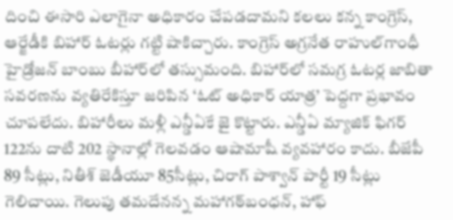దించి ఈసారి ఎలాగైనా అధికారం చేపడదామని కలలు కన్న కాంగ్రెస్‌, ఆర్జేడీకి బిహార్‌ ఓటర్లు గట్టి షాకిచ్చారు. కాంగ్రెస్‌ అగ్రనేత రాహుల్‌గాంధీ హైడ్రోజన్‌ బాంబు బీహార్‌లో తస్సుమంది. బిహార్‌లో సమగ్ర ఓటర్ల జాబితా సవరణను వ్యతిరేకిస్తూ జరిపిన ‘ఓట్‌ అధికార్‌ యాత్ర’ పెద్దగా ప్రభావం చూపలేదు. బిహారీలు మళ్లీ ఎన్డీఏకే జై కొట్టారు. ఎన్డీఏ మ్యాజిక్‌ ఫిగర్‌ 122ను దాటి 202 స్థానాల్లో గెలవడం ఆషామాషీ వ్యవహారం కాదు. బీజేపీ 89 సీట్లు, నితీశ్ జెడీయూ 85సీట్లు, చిరాగ్ పాశ్వాన్ పార్టీ 19 సీట్లు గెలిచాయి. గెలుపు తమదేనన్న మహాగఠ్‌బంధన్‌, హాఫ్‌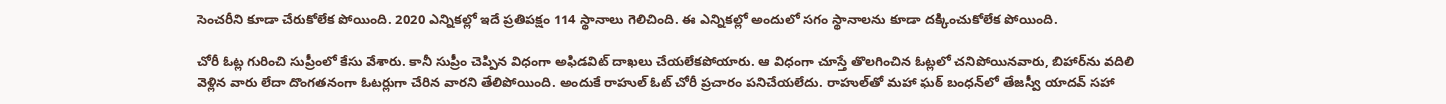సెంచరీని కూడా చేరుకోలేక పోయింది. 2020 ఎన్నికల్లో ఇదే ప్రతిపక్షం 114 స్థానాలు గెలిచింది. ఈ ఎన్నికల్లో అందులో సగం స్థానాలను కూడా దక్కించుకోలేక పోయింది.

చోరీ ఓట్ల గురించి సుప్రీంలో కేసు వేశారు. కానీ సుప్రీం చెప్పిన విధంగా అఫిడవిట్ దాఖలు చేయలేకపోయారు. ఆ విధంగా చూస్తే తొలగించిన ఓట్లలో చనిపోయినవారు, బిహార్‌ను వదిలి వెళ్లిన వారు లేదా దొంగతనంగా ఓటర్లుగా చేరిన వారని తేలిపోయింది. అందుకే రాహుల్‌ ఓట్‌ చోరీ ప్రచారం పనిచేయలేదు. రాహుల్‌తో మహా ఘఠ్ బంధన్‌లో తేజస్వీ యాదవ్‌ సహా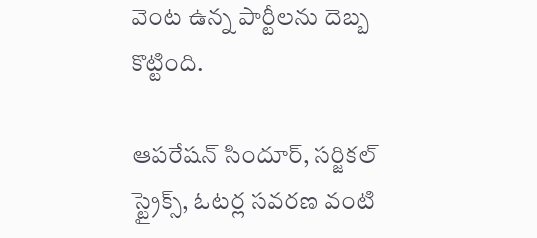వెంట ఉన్న పార్టీలను దెబ్బ కొట్టింది.

ఆపరేషన్‌ సిందూర్‌, సర్జికల్‌ స్ట్రైక్స్‌, ఓటర్ల సవరణ వంటి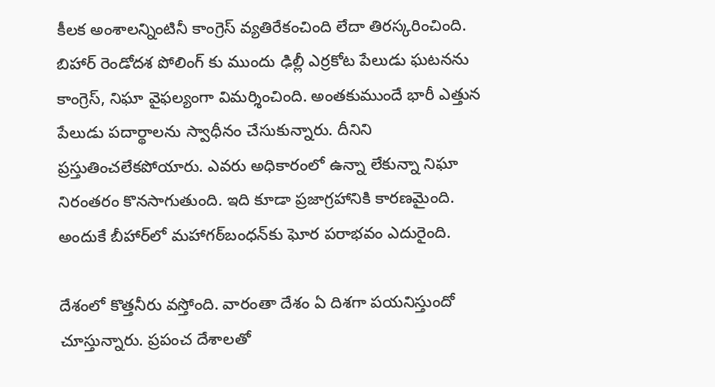కీలక అంశాలన్నింటినీ కాంగ్రెస్‌ వ్యతిరేకంచింది లేదా తిరస్కరించింది. బిహార్‌ రెండోదశ పోలింగ్ కు ముందు ఢిల్లీ ఎర్రకోట పేలుడు ఘటనను కాంగ్రెస్‌, నిఘా వైఫల్యంగా విమర్శించింది. అంతకుముందే భారీ ఎత్తున పేలుడు పదార్థాలను స్వాధీనం చేసుకున్నారు. దీనిని ప్రస్తుతించలేకపోయారు. ఎవరు అధికారంలో ఉన్నా లేకున్నా నిఘా నిరంతరం కొనసాగుతుంది. ఇది కూడా ప్రజాగ్రహానికి కారణమైంది. అందుకే బీహార్‌లో మహాగఠ్‌బంధన్‌కు ఘోర పరాభవం ఎదురైంది.

దేశంలో కొత్తనీరు వస్తోంది. వారంతా దేశం ఏ దిశగా పయనిస్తుందో చూస్తున్నారు. ప్రపంచ దేశాలతో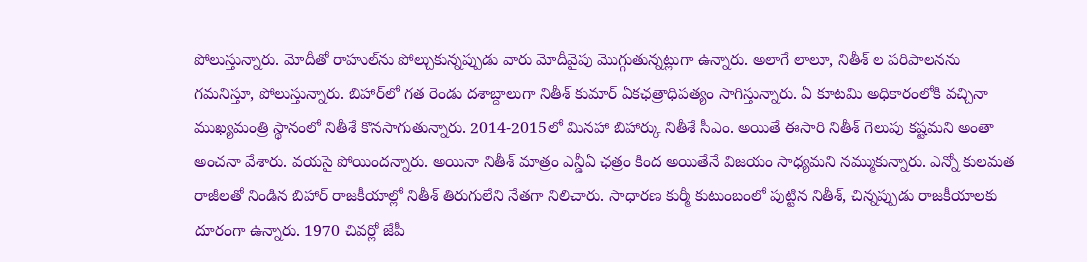పోలుస్తున్నారు. మోదీతో రాహుల్‌ను పోల్చుకున్నప్పుడు వారు మోదీవైపు మొగ్గుతున్నట్లుగా ఉన్నారు. అలాగే లాలూ, నితీశ్ ల పరిపాలనను గమనిస్తూ, పోలుస్తున్నారు. బిహార్‌లో గత రెండు దశాబ్దాలుగా నితీశ్‌ కుమార్‌ ఏకఛత్రాధిపత్యం సాగిస్తున్నారు. ఏ కూటమి అధికారంలోకి వచ్చినా ముఖ్యమంత్రి స్థానంలో నితీశే కొనసాగుతున్నారు. 2014-2015లో మినహా బిహార్కు నితీశే సీఎం. అయితే ఈసారి నితీశ్‌ గెలుపు కష్టమని అంతా అంచనా వేశారు. వయసై పోయిందన్నారు. అయినా నితీశ్‌ మాత్రం ఎన్డీఏ ఛత్రం కింద అయితేనే విజయం సాధ్యమని నమ్ముకున్నారు. ఎన్నో కులమత రాజీలతో నిండిన బిహార్‌ రాజకీయాల్లో నితీశ్‌ తిరుగులేని నేతగా నిలిచారు. సాధారణ కుర్మీ కుటుంబంలో పుట్టిన నితీశ్‌, చిన్నప్పుడు రాజకీయాలకు దూరంగా ఉన్నారు. 1970 చివర్లో జేపీ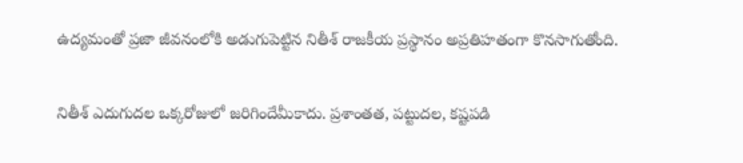ఉద్యమంతో ప్రజా జీవనంలోకి అడుగుపెట్టిన నితీశ్‌ రాజకీయ ప్రస్థానం అప్రతిహతంగా కొనసాగుతోంది.

నితీశ్‌ ఎదుగుదల ఒక్కరోజులో జరిగిందేమీకాదు. ప్రశాంతత, పట్టుదల, కష్టపడి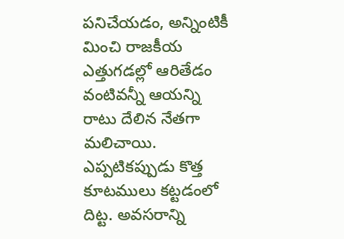పనిచేయడం, అన్నింటికీ మించి రాజకీయ ఎత్తుగడల్లో ఆరితేడం వంటివన్నీ ఆయన్ని రాటు దేలిన నేతగా మలిచాయి. ఎప్పటికప్పుడు కొత్త కూటములు కట్టడంలో దిట్ట. అవసరాన్ని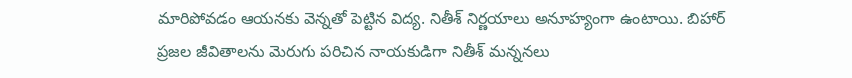మారిపోవడం ఆయనకు వెన్నతో పెట్టిన విద్య. నితీశ్‌ నిర్ణయాలు అనూహ్యంగా ఉంటాయి. బిహార్‌ ప్రజల జీవితాలను మెరుగు పరిచిన నాయకుడిగా నితీశ్‌ మన్ననలు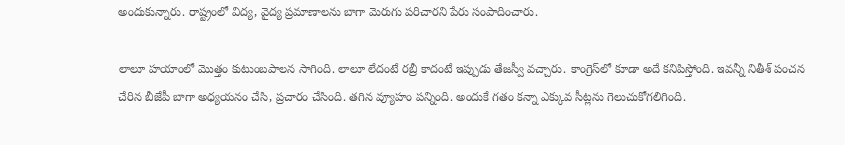అందుకున్నారు. రాష్ట్రంలో విద్య, వైద్య ప్రమాణాలను బాగా మెరుగు పరిచారని పేరు సంపాదించారు.

లాలూ హయాంలో మొత్తం కుటుంబపాలన సాగింది. లాలూ లేదంటే రబ్రీ కాదంటే ఇప్పుడు తేజస్వీ వచ్చారు. కాంగ్రెస్‌లో కూడా అదే కనిపిస్తోంది. ఇవన్నీ నితీశ్ పంచన చేరిన బీజేపీ బాగా అధ్యయనం చేసి, ప్రచారం చేసింది. తగిన వ్యూహం పన్నింది. అందుకే గతం కన్నా ఎక్కువ సీట్లను గెలుచుకోగలిగింది.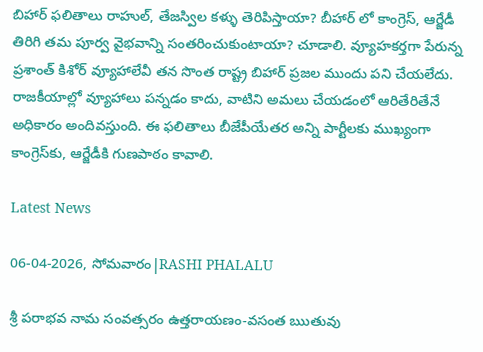బిహార్ ఫలితాలు రాహుల్, తేజస్విల కళ్ళు తెరిపిస్తాయా? బీహార్ లో కాంగ్రెస్, ఆర్జేడీ తిరిగి తమ పూర్వ వైభవాన్ని సంతరించుకుంటాయా? చూడాలి. వ్యూహకర్తగా పేరున్న ప్రశాంత్‌ కిశోర్‌ వ్యూహాలేవీ తన సొంత రాష్ట్ర బిహార్ ప్రజల ముందు పని చేయలేదు. రాజకీయాల్లో వ్యూహాలు పన్నడం కాదు, వాటిని అమలు చేయడంలో ఆరితేరితేనే అధికారం అందివస్తుంది. ఈ ఫలితాలు బీజేపీయేతర అన్ని పార్టీలకు ముఖ్యంగా కాంగ్రెస్‌కు, ఆర్జేడీకి గుణపాఠం కావాలి.

Latest News

06-04-2026, సోమవారం|RASHI PHALALU

శ్రీ పరాభవ నామ సంవత్సరం ఉత్తరాయణం-వసంత ఋతువు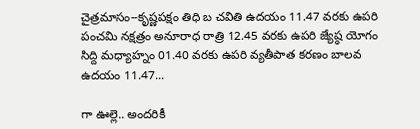చైత్రమాసం--కృష్ణపక్షం తిధి బ చవితి ఉదయం 11.47 వరకు ఉపరి పంచమి నక్షత్రం అనూరాధ రాత్రి 12.45 వరకు ఉపరి జ్యేష్ఠ యోగం సిద్ది మధ్యాహ్నం 01.40 వరకు ఉపరి వ్యతీపాత కరణం బాలవ ఉదయం 11.47...

గా ఊల్లె.. అందరికీ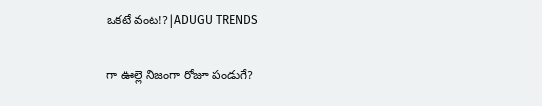ఒకటే వంట!?|ADUGU TRENDS

గా ఊల్లె నిజంగా రోజూ పండుగే?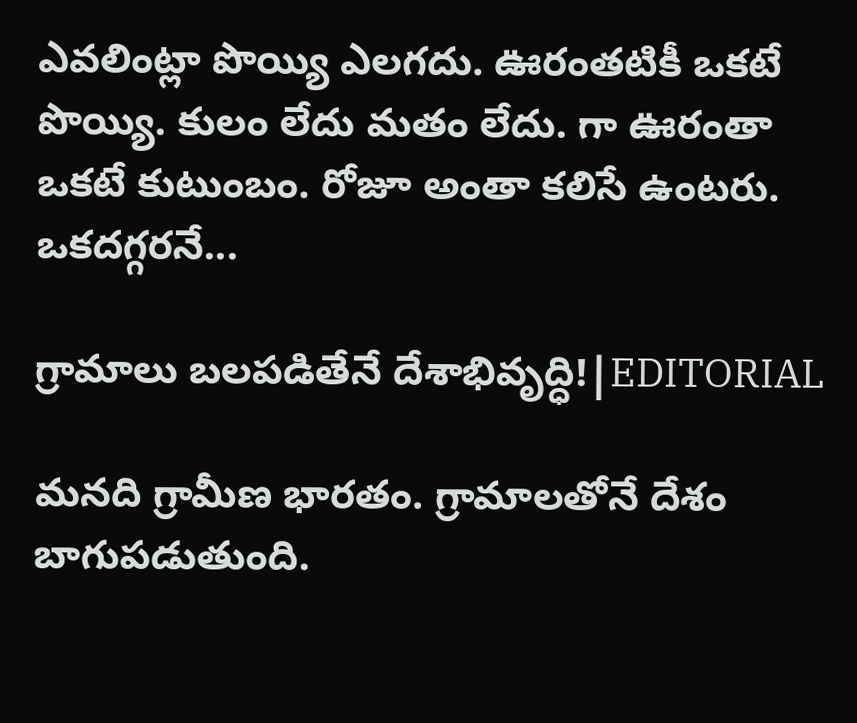ఎవలింట్లా పొయ్యి ఎలగదు. ఊరంతటికీ ఒకటే పొయ్యి. కులం లేదు మతం లేదు. గా ఊరంతా ఒకటే కుటుంబం. రోజూ అంతా కలిసే ఉంటరు. ఒకదగ్గరనే...

గ్రామాలు బలపడితేనే దేశాభివృద్ధి!|EDITORIAL

మనది గ్రామీణ భారతం. గ్రామాలతోనే దేశం బాగుపడుతుంది.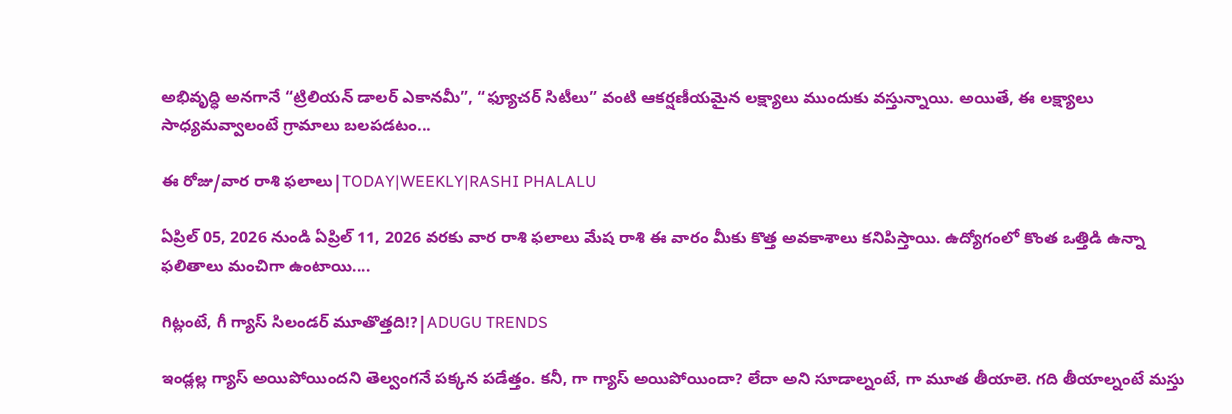అభివృద్ధి అనగానే “ట్రిలియన్ డాలర్ ఎకానమీ”, “ఫ్యూచర్ సిటీలు” వంటి ఆకర్షణీయమైన లక్ష్యాలు ముందుకు వస్తున్నాయి. అయితే, ఈ లక్ష్యాలు సాధ్యమవ్వాలంటే గ్రామాలు బలపడటం...

ఈ రోజు/వార రాశి ఫలాలు|TODAY|WEEKLY|RASHI PHALALU

ఏప్రిల్ 05, 2026 నుండి ఏప్రిల్ 11, 2026 వరకు వార రాశి ఫలాలు మేష రాశి ఈ వారం మీకు కొత్త అవకాశాలు కనిపిస్తాయి. ఉద్యోగంలో కొంత ఒత్తిడి ఉన్నా ఫలితాలు మంచిగా ఉంటాయి....

గిట్లంటే, గీ గ్యాస్ సిలండర్ మూతొత్తది!?|ADUGU TRENDS

ఇండ్లల్ల గ్యాస్ అయిపోయిందని తెల్వంగనే పక్కన పడేత్తం. కనీ, గా గ్యాస్ అయిపోయిందా? లేదా అని సూడాల్నంటే, గా మూత తీయాలె. గది తీయాల్నంటే మస్తు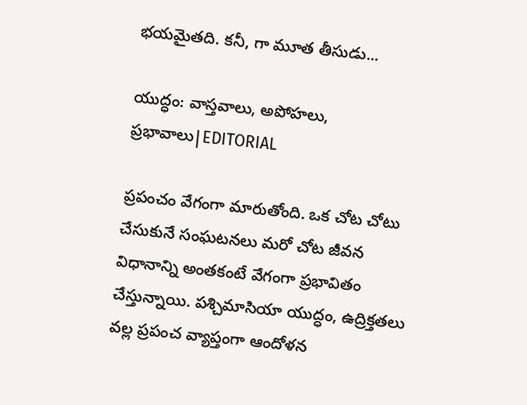భయమైతది. కనీ, గా మూత తీసుడు...

యుద్ధం: వాస్తవాలు, అపోహలు, ప్రభావాలు|EDITORIAL

ప్రపంచం వేగంగా మారుతోంది. ఒక చోట చోటు చేసుకునే సంఘటనలు మరో చోట జీవన విధానాన్ని అంతకంటే వేగంగా ప్రభావితం చేస్తున్నాయి. పశ్చిమాసియా యుద్ధం, ఉద్రిక్తతలు వల్ల ప్రపంచ వ్యాప్తంగా ఆందోళన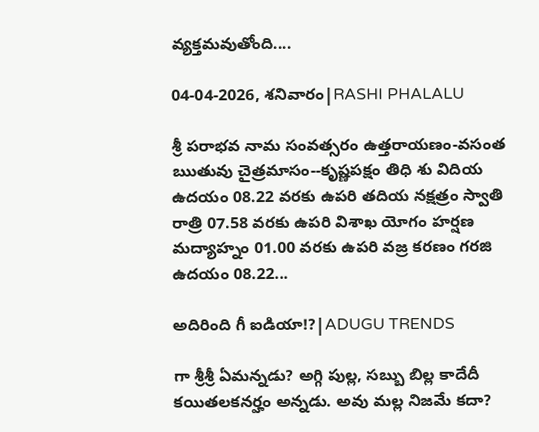వ్యక్తమవుతోంది....

04-04-2026, శనివారం|RASHI PHALALU

శ్రీ పరాభవ నామ సంవత్సరం ఉత్తరాయణం-వసంత ఋతువు చైత్రమాసం--కృష్ణపక్షం తిధి శు విదియ ఉదయం 08.22 వరకు ఉపరి తదియ నక్షత్రం స్వాతి రాత్రి 07.58 వరకు ఉపరి విశాఖ యోగం హర్షణ మద్యాహ్నం 01.00 వరకు ఉపరి వజ్ర కరణం గరజి ఉదయం 08.22...

అదిరింది గీ ఐడియా!?|ADUGU TRENDS

గా శ్రీశ్రీ ఏమన్నడు? అగ్గి పుల్ల, సబ్బు బిల్ల కాదేదీ కయితలకనర్హం అన్నడు. అవు మల్ల నిజమే కదా?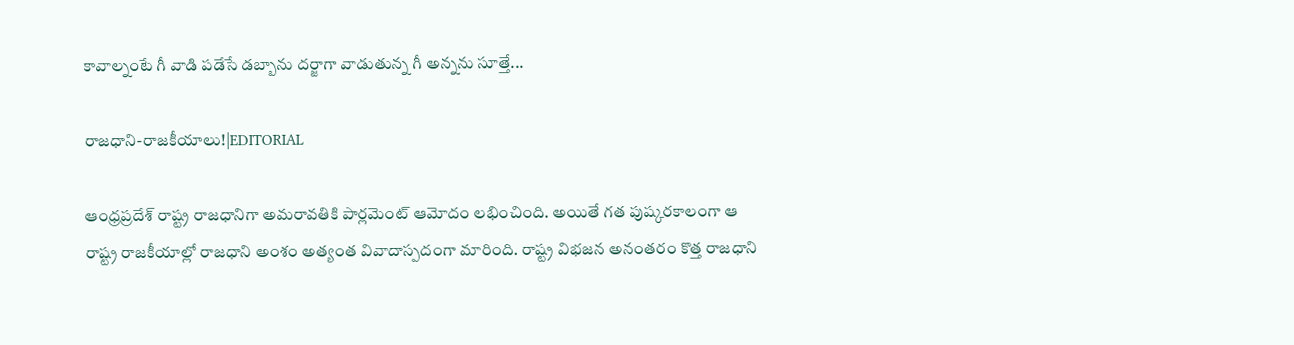కావాల్నంటే గీ వాడి పడేసే డబ్బాను దర్జాగా వాడుతున్న గీ అన్నను సూత్తే...

రాజధాని-రాజకీయాలు!|EDITORIAL

ఆంధ్రప్రదేశ్ రాష్ట్ర రాజధానిగా అమరావతికి పార్లమెంట్ ఆమోదం లభించింది. అయితే గత పుష్కరకాలంగా ఆ రాష్ట్ర రాజకీయాల్లో రాజధాని అంశం అత్యంత వివాదాస్పదంగా మారింది. రాష్ట్ర విభజన అనంతరం కొత్త రాజధాని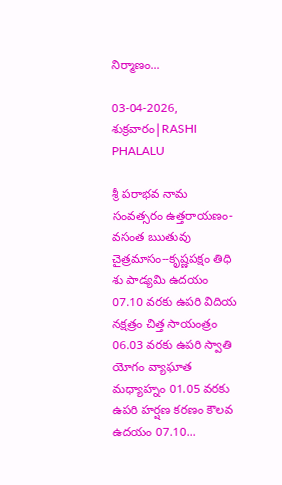నిర్మాణం...

03-04-2026, శుక్రవారం|RASHI PHALALU

శ్రీ పరాభవ నామ సంవత్సరం ఉత్తరాయణం-వసంత ఋతువు చైత్రమాసం--కృష్ణపక్షం తిధి శు పాడ్యమి ఉదయం 07.10 వరకు ఉపరి విదియ నక్షత్రం చిత్త సాయంత్రం 06.03 వరకు ఉపరి స్వాతి యోగం వ్యాఘాత మధ్యాహ్నం 01.05 వరకు ఉపరి హర్షణ కరణం కౌలవ ఉదయం 07.10...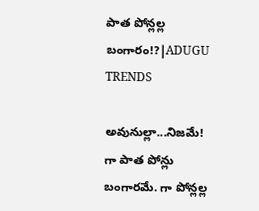పాత పోన్లల్ల బంగారం!?|ADUGU TRENDS

అవునుల్లా...నిజమే! గా పాత పోన్లు బంగారమే. గా పోన్లల్ల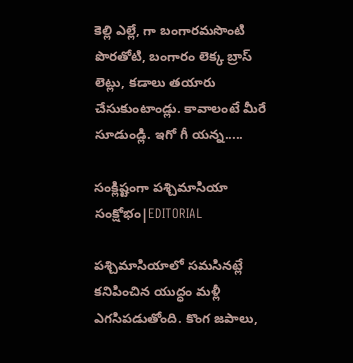కెల్లి ఎల్లే, గా బంగారమసొంటి పొరతోటి, బంగారం లెక్క బ్రాస్ లెట్లు, కడాలు తయారు చేసుకుంటాండ్లు. కావాలంటే మీరే సూడుండ్లి. ఇగో గీ యన్న.....

సంక్లిష్టంగా పశ్చిమాసియా సంక్షోభం|EDITORIAL

పశ్చిమాసియాలో సమసినట్లే కనిపించిన యుద్ధం మళ్లీ ఎగసిపడుతోంది. కొంగ జపాలు,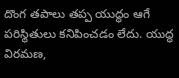దొంగ తపాలు తప్ప యుద్ధం ఆగే పరిస్థితులు కనిపించడం లేదు. యుద్ధ విరమణ,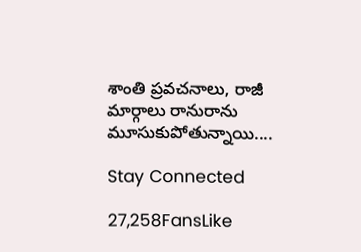శాంతి ప్రవచనాలు, రాజీ మార్గాలు రానురాను మూసుకుపోతున్నాయి....

Stay Connected

27,258FansLike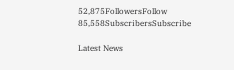52,875FollowersFollow
85,558SubscribersSubscribe

Latest News